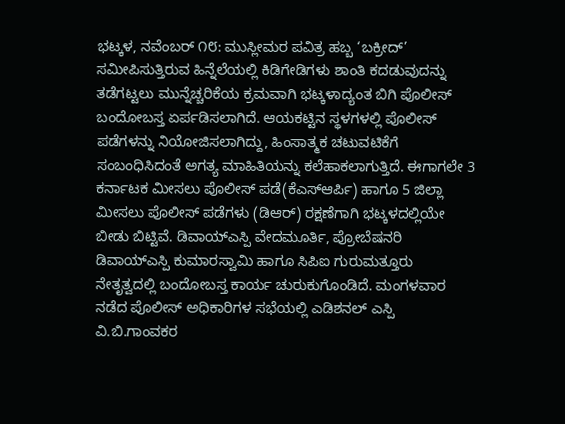ಭಟ್ಕಳ, ನವೆಂಬರ್ ೧೮: ಮುಸ್ಲೀಮರ ಪವಿತ್ರ ಹಬ್ಬ ‘ಬಕ್ರೀದ್’ ಸಮೀಪಿಸುತ್ತಿರುವ ಹಿನ್ನೆಲೆಯಲ್ಲಿ ಕಿಡಿಗೇಡಿಗಳು ಶಾಂತಿ ಕದಡುವುದನ್ನು ತಡೆಗಟ್ಟಲು ಮುನ್ನೆಚ್ಚರಿಕೆಯ ಕ್ರಮವಾಗಿ ಭಟ್ಕಳಾದ್ಯಂತ ಬಿಗಿ ಪೊಲೀಸ್ ಬಂದೋಬಸ್ತ ಏರ್ಪಡಿಸಲಾಗಿದೆ. ಆಯಕಟ್ಟಿನ ಸ್ಥಳಗಳಲ್ಲಿ ಪೊಲೀಸ್ ಪಡೆಗಳನ್ನು ನಿಯೋಜಿಸಲಾಗಿದ್ದು, ಹಿಂಸಾತ್ಮಕ ಚಟುವಟಿಕೆಗೆ ಸಂಬಂಧಿಸಿದಂತೆ ಅಗತ್ಯ ಮಾಹಿತಿಯನ್ನು ಕಲೆಹಾಕಲಾಗುತ್ತಿದೆ. ಈಗಾಗಲೇ 3 ಕರ್ನಾಟಕ ಮೀಸಲು ಪೊಲೀಸ್ ಪಡೆ(ಕೆಎಸ್ಆರ್ಪಿ) ಹಾಗೂ 5 ಜಿಲ್ಲಾ ಮೀಸಲು ಪೊಲೀಸ್ ಪಡೆಗಳು (ಡಿಆರ್) ರಕ್ಷಣೆಗಾಗಿ ಭಟ್ಕಳದಲ್ಲಿಯೇ ಬೀಡು ಬಿಟ್ಟಿವೆ. ಡಿವಾಯ್ಎಸ್ಪಿ ವೇದಮೂರ್ತಿ, ಪ್ರೋಬೆಷನರಿ ಡಿವಾಯ್ಎಸ್ಪಿ ಕುಮಾರಸ್ವಾಮಿ ಹಾಗೂ ಸಿಪಿಐ ಗುರುಮತ್ತೂರು ನೇತೃತ್ವದಲ್ಲಿ ಬಂದೋಬಸ್ತ ಕಾರ್ಯ ಚುರುಕುಗೊಂಡಿದೆ. ಮಂಗಳವಾರ ನಡೆದ ಪೊಲೀಸ್ ಅಧಿಕಾರಿಗಳ ಸಭೆಯಲ್ಲಿ ಎಡಿಶನಲ್ ಎಸ್ಪಿ ವಿ.ಬಿ.ಗಾಂವಕರ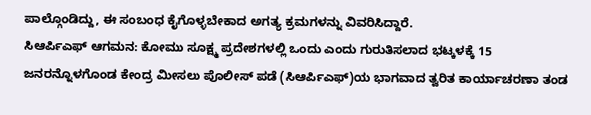ಪಾಲ್ಗೊಂಡಿದ್ದು, ಈ ಸಂಬಂಧ ಕೈಗೊಳ್ಳಬೇಕಾದ ಅಗತ್ಯ ಕ್ರಮಗಳನ್ನು ವಿವರಿಸಿದ್ದಾರೆ.
ಸಿಆರ್ಪಿಎಫ್ ಆಗಮನ: ಕೋಮು ಸೂಕ್ಷ್ಮ ಪ್ರದೇಶಗಳಲ್ಲಿ ಒಂದು ಎಂದು ಗುರುತಿಸಲಾದ ಭಟ್ಕಳಕ್ಕೆ 15 ಜನರನ್ನೊಳಗೊಂಡ ಕೇಂದ್ರ ಮೀಸಲು ಪೊಲೀಸ್ ಪಡೆ (ಸಿಆರ್ಪಿಎಫ್)ಯ ಭಾಗವಾದ ತ್ವರಿತ ಕಾರ್ಯಾಚರಣಾ ತಂಡ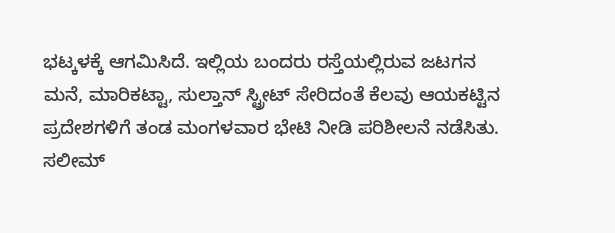ಭಟ್ಕಳಕ್ಕೆ ಆಗಮಿಸಿದೆ. ಇಲ್ಲಿಯ ಬಂದರು ರಸ್ತೆಯಲ್ಲಿರುವ ಜಟಗನ ಮನೆ, ಮಾರಿಕಟ್ಟಾ, ಸುಲ್ತಾನ್ ಸ್ಟ್ರೀಟ್ ಸೇರಿದಂತೆ ಕೆಲವು ಆಯಕಟ್ಟಿನ ಪ್ರದೇಶಗಳಿಗೆ ತಂಡ ಮಂಗಳವಾರ ಭೇಟಿ ನೀಡಿ ಪರಿಶೀಲನೆ ನಡೆಸಿತು. ಸಲೀಮ್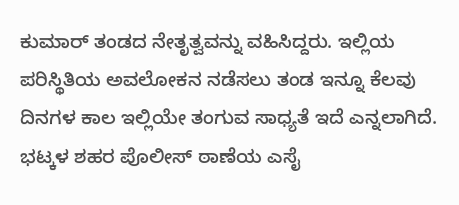ಕುಮಾರ್ ತಂಡದ ನೇತೃತ್ವವನ್ನು ವಹಿಸಿದ್ದರು. ಇಲ್ಲಿಯ ಪರಿಸ್ಥಿತಿಯ ಅವಲೋಕನ ನಡೆಸಲು ತಂಡ ಇನ್ನೂ ಕೆಲವು ದಿನಗಳ ಕಾಲ ಇಲ್ಲಿಯೇ ತಂಗುವ ಸಾಧ್ಯತೆ ಇದೆ ಎನ್ನಲಾಗಿದೆ. ಭಟ್ಕಳ ಶಹರ ಪೊಲೀಸ್ ಠಾಣೆಯ ಎಸೈ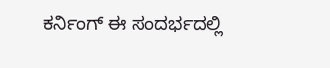ಕರ್ನಿಂಗ್ ಈ ಸಂದರ್ಭದಲ್ಲಿ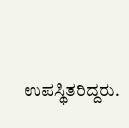ಉಪಸ್ಥಿತರಿದ್ದರು.